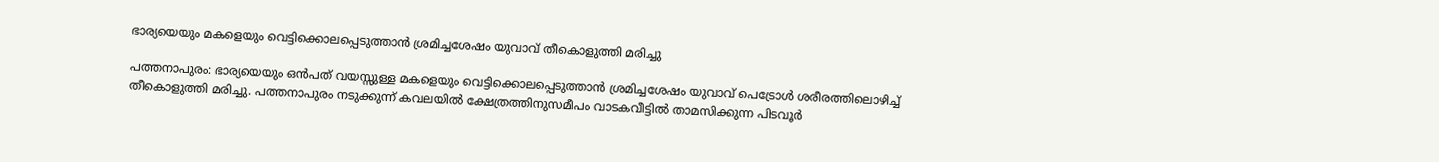ഭാര്യയെയും മകളെയും വെട്ടിക്കൊലപ്പെടുത്താന്‍ ശ്രമിച്ചശേഷം യുവാവ് തീകൊളുത്തി മരിച്ചു

പത്തനാപുരം: ഭാര്യയെയും ഒന്‍പത് വയസ്സുള്ള മകളെയും വെട്ടിക്കൊലപ്പെടുത്താന്‍ ശ്രമിച്ചശേഷം യുവാവ് പെട്രോള്‍ ശരീരത്തിലൊഴിച്ച് തീകൊളുത്തി മരിച്ചു. പത്തനാപുരം നടുക്കുന്ന് കവലയില്‍ ക്ഷേത്രത്തിനുസമീപം വാടകവീട്ടില്‍ താമസിക്കുന്ന പിടവൂര്‍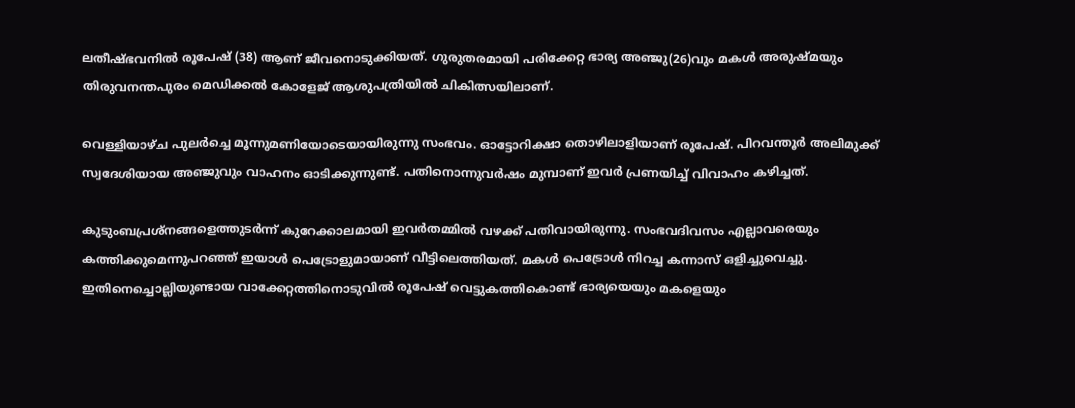ലതീഷ്ഭവനില്‍ രൂപേഷ് (38) ആണ് ജീവനൊടുക്കിയത്. ഗുരുതരമായി പരിക്കേറ്റ ഭാര്യ അഞ്ജു(26)വും മകള്‍ അരുഷ്മയും തിരുവനന്തപുരം മെഡിക്കല്‍ കോളേജ് ആശുപത്രിയില്‍ ചികിത്സയിലാണ്.

വെള്ളിയാഴ്ച പുലര്‍ച്ചെ മൂന്നുമണിയോടെയായിരുന്നു സംഭവം. ഓട്ടോറിക്ഷാ തൊഴിലാളിയാണ് രൂപേഷ്. പിറവന്തൂര്‍ അലിമുക്ക് സ്വദേശിയായ അഞ്ജുവും വാഹനം ഓടിക്കുന്നുണ്ട്. പതിനൊന്നുവര്‍ഷം മുമ്പാണ് ഇവര്‍ പ്രണയിച്ച് വിവാഹം കഴിച്ചത്.

കുടുംബപ്രശ്‌നങ്ങളെത്തുടര്‍ന്ന് കുറേക്കാലമായി ഇവര്‍തമ്മില്‍ വഴക്ക് പതിവായിരുന്നു. സംഭവദിവസം എല്ലാവരെയും കത്തിക്കുമെന്നുപറഞ്ഞ് ഇയാള്‍ പെട്രോളുമായാണ് വീട്ടിലെത്തിയത്. മകള്‍ പെട്രോള്‍ നിറച്ച കന്നാസ് ഒളിച്ചുവെച്ചു. ഇതിനെച്ചൊല്ലിയുണ്ടായ വാക്കേറ്റത്തിനൊടുവില്‍ രൂപേഷ് വെട്ടുകത്തികൊണ്ട് ഭാര്യയെയും മകളെയും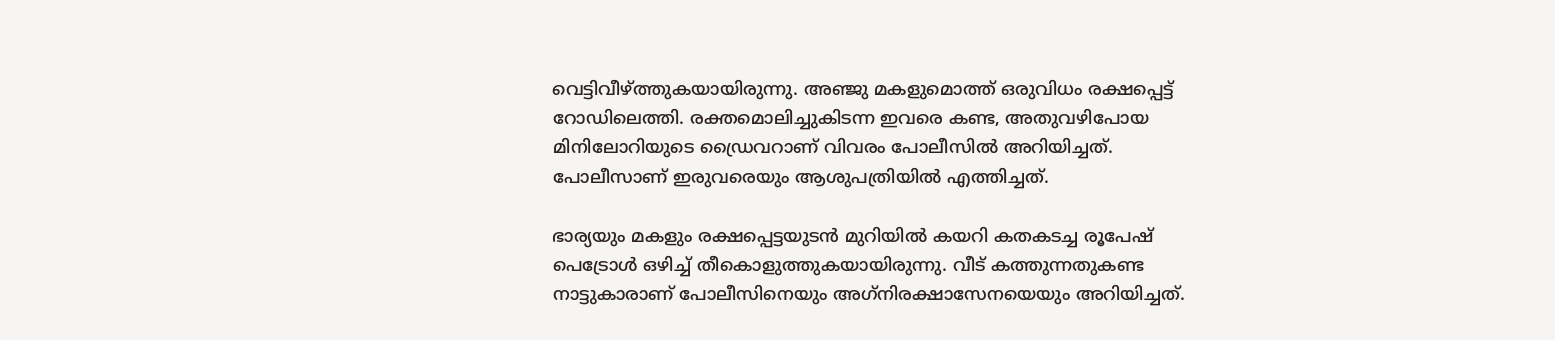വെട്ടിവീഴ്ത്തുകയായിരുന്നു. അഞ്ജു മകളുമൊത്ത് ഒരുവിധം രക്ഷപ്പെട്ട് റോഡിലെത്തി. രക്തമൊലിച്ചുകിടന്ന ഇവരെ കണ്ട, അതുവഴിപോയ മിനിലോറിയുടെ ഡ്രൈവറാണ് വിവരം പോലീസില്‍ അറിയിച്ചത്. പോലീസാണ് ഇരുവരെയും ആശുപത്രിയില്‍ എത്തിച്ചത്.

ഭാര്യയും മകളും രക്ഷപ്പെട്ടയുടന്‍ മുറിയില്‍ കയറി കതകടച്ച രൂപേഷ് പെട്രോള്‍ ഒഴിച്ച് തീകൊളുത്തുകയായിരുന്നു. വീട് കത്തുന്നതുകണ്ട നാട്ടുകാരാണ് പോലീസിനെയും അഗ്‌നിരക്ഷാസേനയെയും അറിയിച്ചത്.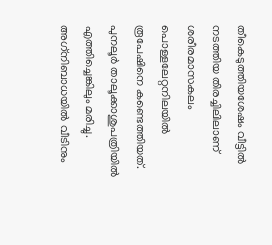തീകെടുത്തിയശേഷം വീട്ടില്‍ നടത്തിയ തിരച്ചിലിലാണ് ശരീരമാസകലം പൊള്ളലേറ്റനിലയില്‍ രൂപേഷിനെ കണ്ടെത്തിയത്. പുനലൂര്‍ താലൂക്കാശുപത്രിയില്‍ എത്തിച്ചെങ്കിലും മരിച്ചു. അഗ്‌നിബാധയില്‍ വീടിനും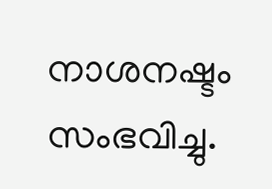നാശനഷ്ടം സംഭവിച്ചു.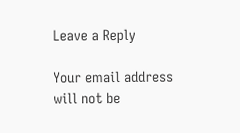Leave a Reply

Your email address will not be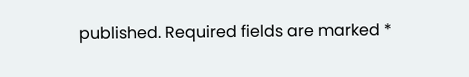published. Required fields are marked *